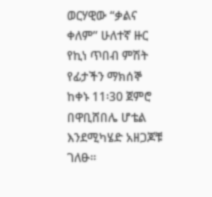ወርሃዊው “ቃልና ቀለም” ሁለተኛ ዙር የኪነ ጥበብ ምሽት የፊታችን ማክሰኞ ከቀኑ 11፡30 ጀምሮ በዋቢሸበሌ ሆቴል እንደሚካሄድ አዘጋጆቹ ገለፁ፡፡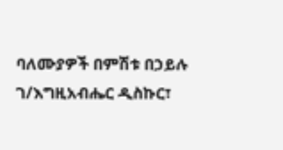ባለሙያዎች በምሽቱ በኃይሉ ገ/እግዚአብሔር ዲስኩር፣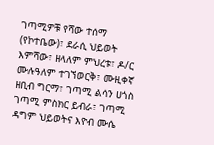ገጣሚዎቹ የሻው ተሰማ (የኮተቤው)፣ ደራሲ ህይወት እምሻው፣ ዘላለም ምህረቱ፣ ዶ/ር ሙሉዓለም ተገኘወርቅ፣ ሙዚቀኛ ዘቢብ ግርማ፣ ገጣሚ ልሳን ሀጎስ ገጣሚ ምስክር ይብራ፣ ገጣሚ ዳግም ህይወትና እዮብ ሙሴ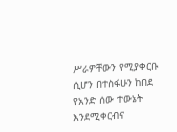ሥራዎቸውን የሚያቀርቡ ሲሆን በተስፋሁን ከበደ የአንድ ሰው ተውኔት እንደሚቀርብና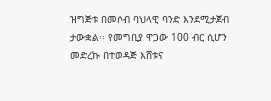ዝግጅቱ በመሶብ ባህላዊ ባንድ እንደሚታጀብ ታውቋል፡፡ የመግቢያ ዋጋው 100 ብር ሲሆን መድረኩ በተወዳጅ እሸቱና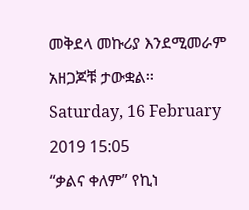መቅደላ መኩሪያ እንደሚመራም አዘጋጆቹ ታውቋል፡፡
Saturday, 16 February 2019 15:05
“ቃልና ቀለም” የኪነ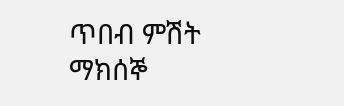ጥበብ ምሽት ማክሰኞ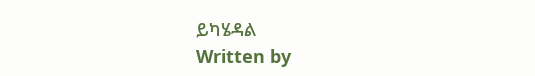ይካሄዳል
Written by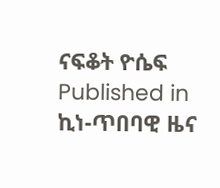ናፍቆት ዮሴፍ
Published in
ኪነ-ጥበባዊ ዜና